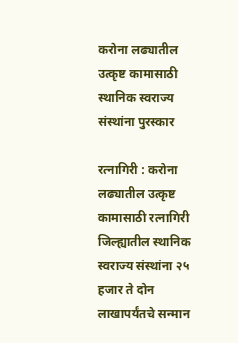करोना लढ्यातील उत्कृष्ट कामासाठी स्थानिक स्वराज्य संस्थांना पुरस्कार

रत्नागिरी : करोना लढ्यातील उत्कृष्ट कामासाठी रत्नागिरी जिल्ह्यातील स्थानिक स्वराज्य संस्थांना २५ हजार ते दोन लाखापर्यंतचे सन्मान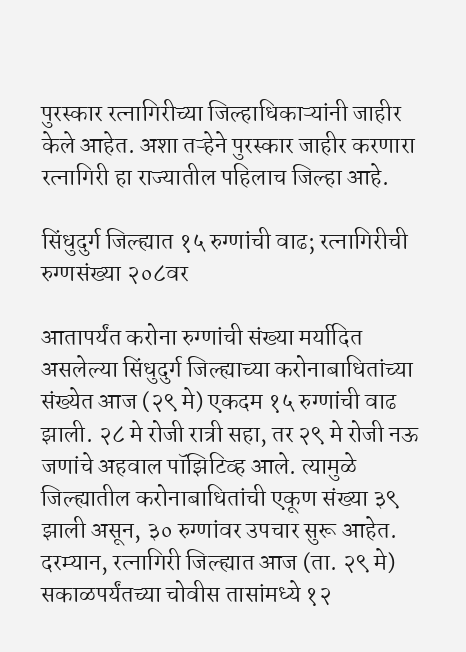पुरस्कार रत्नागिरीच्या जिल्हाधिकाऱ्यांनी जाहीर केले आहेत. अशा तऱ्हेने पुरस्कार जाहीर करणारा रत्नागिरी हा राज्यातील पहिलाच जिल्हा आहे.

सिंधुदुर्ग जिल्ह्यात १५ रुग्णांची वाढ; रत्नागिरीची रुग्णसंख्या २०८वर

आतापर्यंत करोना रुग्णांची संख्या मर्यादित असलेल्या सिंधुदुर्ग जिल्ह्याच्या करोनाबाधितांच्या संख्येत आज (२९ मे) एकदम १५ रुग्णांची वाढ झाली. २८ मे रोजी रात्री सहा, तर २९ मे रोजी नऊ जणांचे अहवाल पॉझिटिव्ह आले. त्यामुळे जिल्ह्यातील करोनाबाधितांची एकूण संख्या ३९ झाली असून, ३० रुग्णांवर उपचार सुरू आहेत. दरम्यान, रत्नागिरी जिल्ह्यात आज (ता. २९ मे) सकाळपर्यंतच्या चोवीस तासांमध्ये १२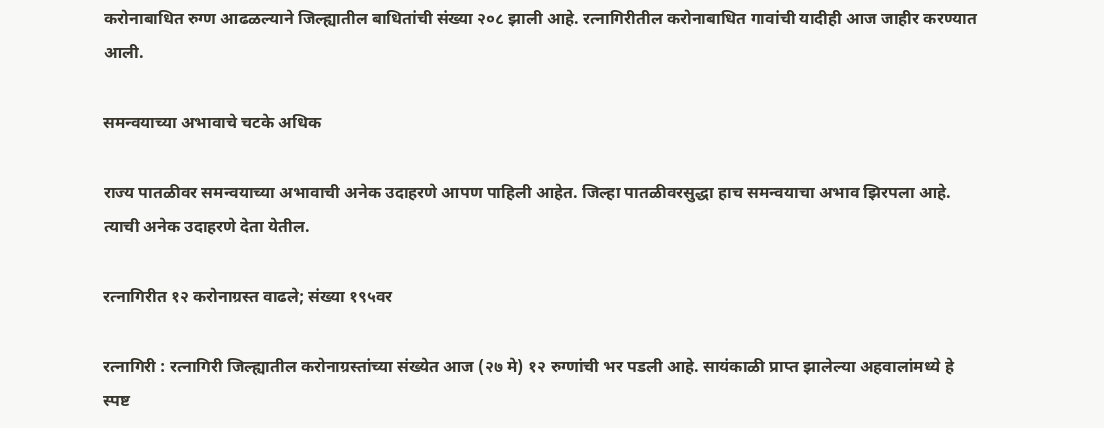करोनाबाधित रुग्ण आढळल्याने जिल्ह्यातील बाधितांची संख्या २०८ झाली आहे. रत्नागिरीतील करोनाबाधित गावांची यादीही आज जाहीर करण्यात आली.

समन्वयाच्या अभावाचे चटके अधिक

राज्य पातळीवर समन्वयाच्या अभावाची अनेक उदाहरणे आपण पाहिली आहेत. जिल्हा पातळीवरसुद्धा हाच समन्वयाचा अभाव झिरपला आहे. त्याची अनेक उदाहरणे देता येतील.

रत्नागिरीत १२ करोनाग्रस्त वाढले; संख्या १९५वर

रत्नागिरी : रत्नागिरी जिल्ह्यातील करोनाग्रस्तांच्या संख्येत आज (२७ मे) १२ रुग्णांची भर पडली आहे. सायंकाळी प्राप्त झालेल्या अहवालांमध्ये हे स्पष्ट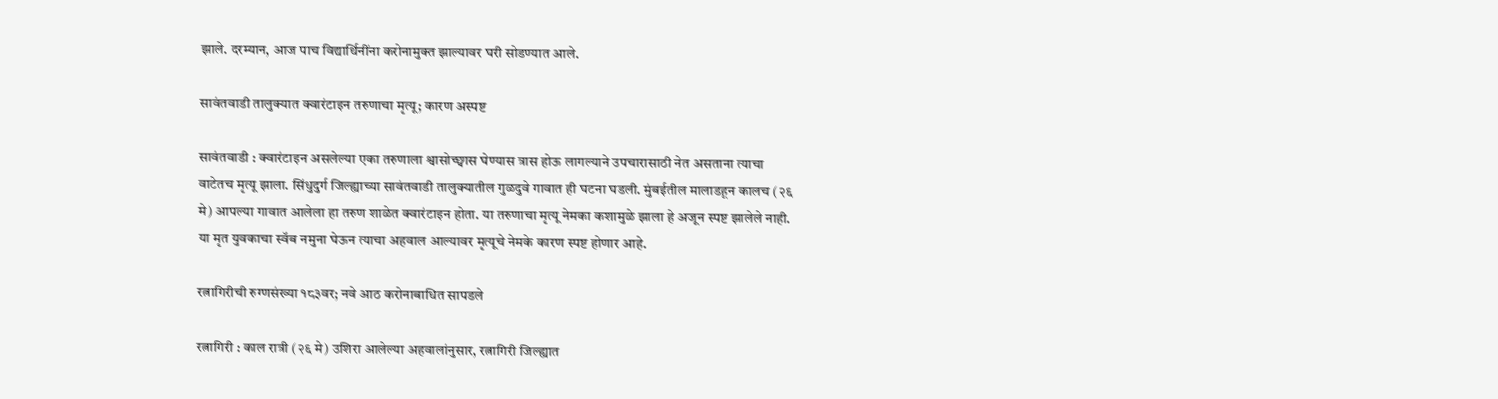झाले. दरम्यान, आज पाच विद्यार्थिनींना करोनामुक्त झाल्यावर घरी सोडण्यात आले.

सावंतवाडी तालुक्यात क्वारंटाइन तरुणाचा मृत्यू; कारण अस्पष्ट

सावंतवाडी : क्वारंटाइन असलेल्या एका तरुणाला श्वासोच्छ्वास घेण्यास त्रास होऊ लागल्याने उपचारासाठी नेत असताना त्याचा वाटेतच मृत्यू झाला. सिंधुदुर्ग जिल्ह्याच्या सावंतवाडी तालुक्यातील गुळदुवे गावात ही घटना घडली. मुंबईतील मालाडहून कालच (२६ मे) आपल्या गावात आलेला हा तरुण शाळेत क्वारंटाइन होता. या तरुणाचा मृत्यू नेमका कशामुळे झाला हे अजून स्पष्ट झालेले नाही. या मृत युवकाचा स्वॅब नमुना घेऊन त्याचा अहवाल आल्यावर मृत्यूचे नेमके कारण स्पष्ट होणार आहे.

रत्नागिरीची रुग्णसंख्या १८३वर; नवे आठ करोनाबाधित सापडले

रत्नागिरी : काल रात्री (२६ मे) उशिरा आलेल्या अहवालांनुसार, रत्नागिरी जिल्ह्यात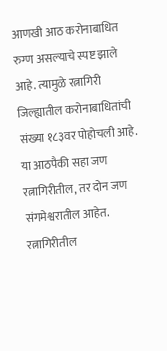आणखी आठ करोनाबाधित रुग्ण असल्याचे स्पष्ट झाले आहे. त्यामुळे रत्नागिरी जिल्ह्यातील करोनाबाधितांची संख्या १८३वर पोहोचली आहे. या आठपैकी सहा जण रत्नागिरीतील, तर दोन जण संगमेश्वरातील आहेत. रत्नागिरीतील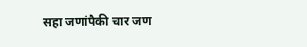सहा जणांपैकी चार जण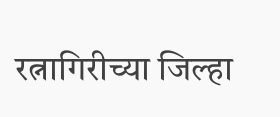रत्नागिरीच्या जिल्हा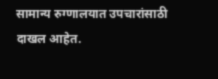सामान्य रुग्णालयात उपचारांसाठी दाखल आहेत.